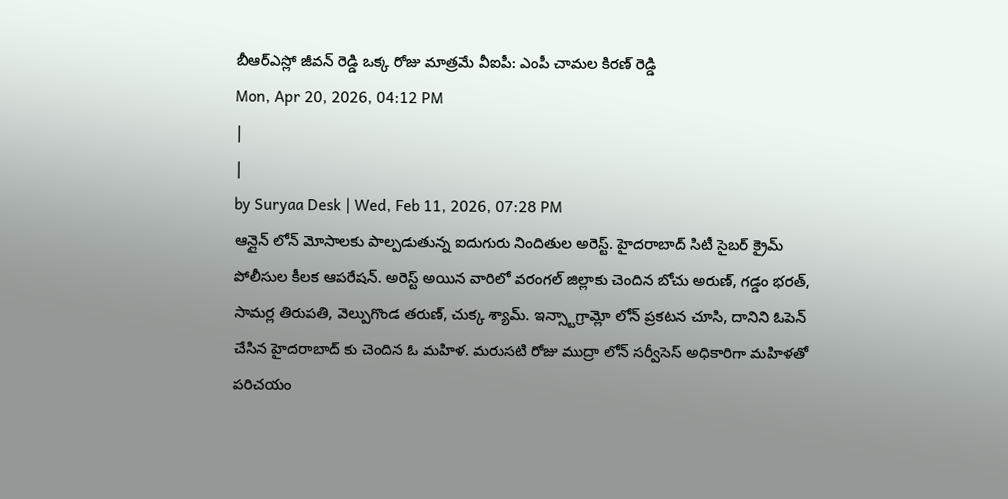బీఆర్ఎస్లో జీవన్ రెడ్డి ఒక్క రోజు మాత్రమే వీఐపీ: ఎంపీ చామల కిరణ్ రెడ్డి
Mon, Apr 20, 2026, 04:12 PM
|
|
by Suryaa Desk | Wed, Feb 11, 2026, 07:28 PM
ఆన్లైన్ లోన్ మోసాలకు పాల్పడుతున్న ఐదుగురు నిందితుల అరెస్ట్. హైదరాబాద్ సిటీ సైబర్ క్రైమ్ పోలీసుల కీలక ఆపరేషన్. అరెస్ట్ అయిన వారిలో వరంగల్ జిల్లాకు చెందిన బోచు అరుణ్, గడ్డం భరత్, సామర్ల తిరుపతి, వెల్పుగొండ తరుణ్, చుక్క శ్యామ్. ఇన్స్టాగ్రామ్లో లోన్ ప్రకటన చూసి, దానిని ఓపెన్ చేసిన హైదరాబాద్ కు చెందిన ఓ మహిళ. మరుసటి రోజు ముద్రా లోన్ సర్వీసెస్ అధికారిగా మహిళతో పరిచయం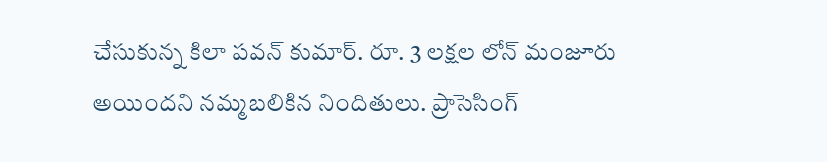చేసుకున్న కిలా పవన్ కుమార్. రూ. 3 లక్షల లోన్ మంజూరు అయిందని నమ్మబలికిన నిందితులు. ప్రాసెసింగ్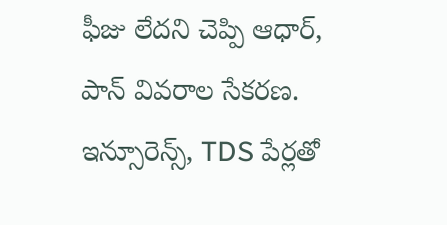ఫీజు లేదని చెప్పి ఆధార్, పాన్ వివరాల సేకరణ. ఇన్సూరెన్స్, TDS పేర్లతో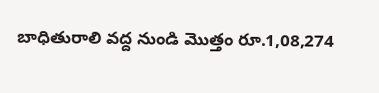బాధితురాలి వద్ద నుండి మొత్తం రూ.1,08,274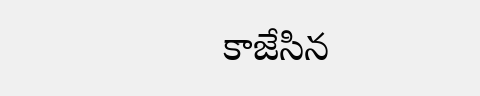కాజేసిన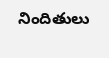నిందితులు